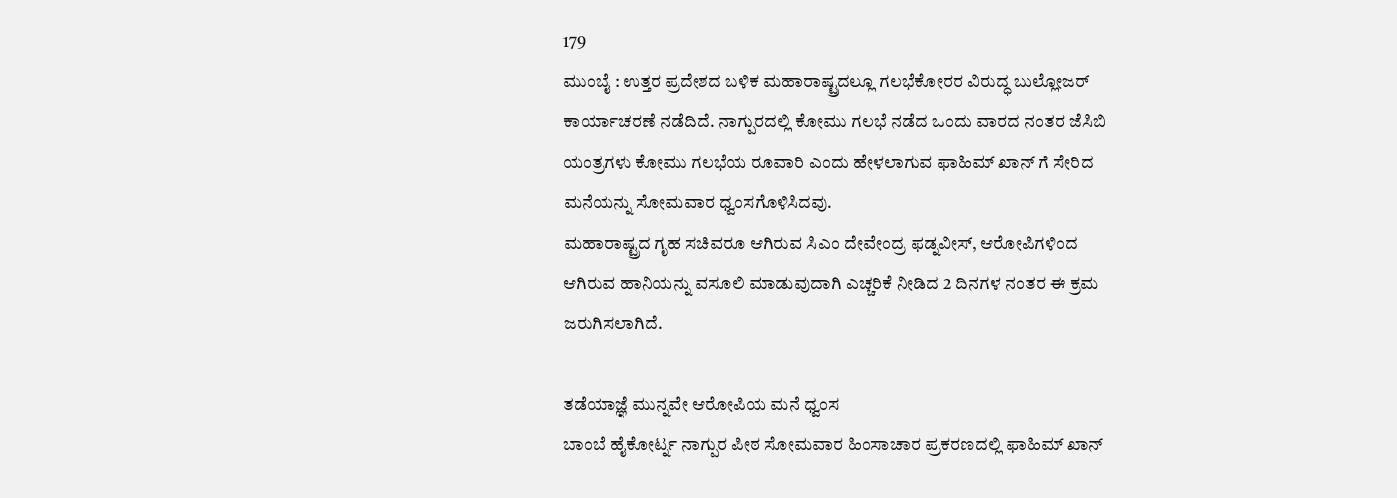179
ಮುಂಬೈ : ಉತ್ತರ ಪ್ರದೇಶದ ಬಳಿಕ ಮಹಾರಾಷ್ಟ್ರದಲ್ಲೂ ಗಲಭೆಕೋರರ ವಿರುದ್ಧ ಬುಲ್ಲೋಜರ್ ಕಾರ್ಯಾಚರಣೆ ನಡೆದಿದೆ. ನಾಗ್ಪುರದಲ್ಲಿ ಕೋಮು ಗಲಭೆ ನಡೆದ ಒಂದು ವಾರದ ನಂತರ ಜೆಸಿಬಿ ಯಂತ್ರಗಳು ಕೋಮು ಗಲಭೆಯ ರೂವಾರಿ ಎಂದು ಹೇಳಲಾಗುವ ಫಾಹಿಮ್ ಖಾನ್ ಗೆ ಸೇರಿದ ಮನೆಯನ್ನು ಸೋಮವಾರ ಧ್ವಂಸಗೊಳಿಸಿದವು.
ಮಹಾರಾಷ್ಟ್ರದ ಗೃಹ ಸಚಿವರೂ ಆಗಿರುವ ಸಿಎಂ ದೇವೇಂದ್ರ ಫಡ್ನವೀಸ್, ಆರೋಪಿಗಳಿಂದ ಆಗಿರುವ ಹಾನಿಯನ್ನು ವಸೂಲಿ ಮಾಡುವುದಾಗಿ ಎಚ್ಚರಿಕೆ ನೀಡಿದ 2 ದಿನಗಳ ನಂತರ ಈ ಕ್ರಮ ಜರುಗಿಸಲಾಗಿದೆ.

ತಡೆಯಾಜ್ಞೆ ಮುನ್ನವೇ ಆರೋಪಿಯ ಮನೆ ಧ್ವಂಸ
ಬಾಂಬೆ ಹೈಕೋರ್ಟ್ನ ನಾಗ್ಪುರ ಪೀಠ ಸೋಮವಾರ ಹಿಂಸಾಚಾರ ಪ್ರಕರಣದಲ್ಲಿ ಫಾಹಿಮ್ ಖಾನ್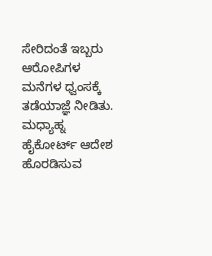ಸೇರಿದಂತೆ ಇಬ್ಬರು ಆರೋಪಿಗಳ ಮನೆಗಳ ಧ್ವಂಸಕ್ಕೆ ತಡೆಯಾಜ್ಞೆ ನೀಡಿತು. ಮಧ್ಯಾಹ್ನ ಹೈಕೋರ್ಟ್ ಆದೇಶ ಹೊರಡಿಸುವ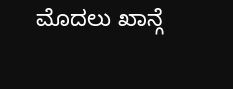ಮೊದಲು ಖಾನ್ಗೆ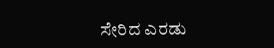ಸೇರಿದ ಎರಡು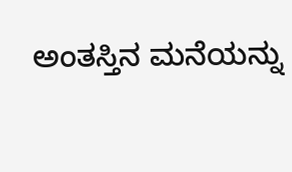ಅಂತಸ್ತಿನ ಮನೆಯನ್ನು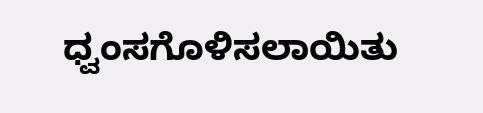ಧ್ವಂಸಗೊಳಿಸಲಾಯಿತು